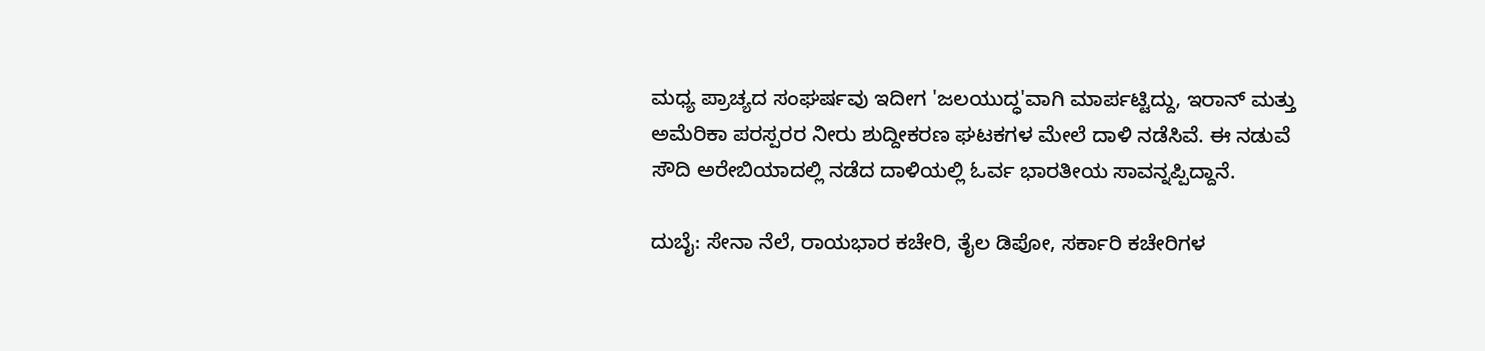ಮಧ್ಯ ಪ್ರಾಚ್ಯದ ಸಂಘರ್ಷವು ಇದೀಗ 'ಜಲಯುದ್ಧ'ವಾಗಿ ಮಾರ್ಪಟ್ಟಿದ್ದು, ಇರಾನ್ ಮತ್ತು ಅಮೆರಿಕಾ ಪರಸ್ಪರರ ನೀರು ಶುದ್ದೀಕರಣ ಘಟಕಗಳ ಮೇಲೆ ದಾಳಿ ನಡೆಸಿವೆ. ಈ ನಡುವೆ ಸೌದಿ ಅರೇಬಿಯಾದಲ್ಲಿ ನಡೆದ ದಾಳಿಯಲ್ಲಿ ಓರ್ವ ಭಾರತೀಯ ಸಾವನ್ನಪ್ಪಿದ್ದಾನೆ.

ದುಬೈ: ಸೇನಾ ನೆಲೆ, ರಾಯಭಾರ ಕಚೇರಿ, ತೈಲ ಡಿಪೋ, ಸರ್ಕಾರಿ ಕಚೇರಿಗಳ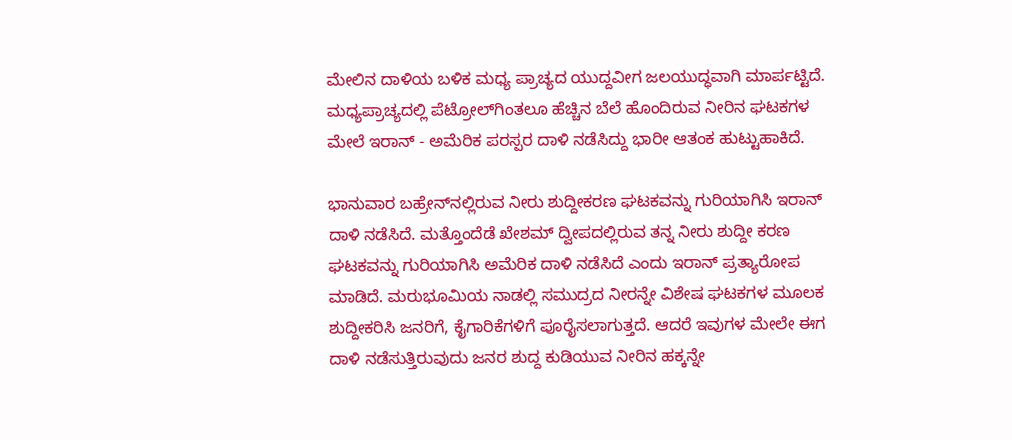ಮೇಲಿನ ದಾಳಿಯ ಬಳಿಕ ಮಧ್ಯ ಪ್ರಾಚ್ಯದ ಯುದ್ದವೀಗ ಜಲಯುದ್ಧವಾಗಿ ಮಾರ್ಪಟ್ಟಿದೆ. ಮಧ್ಯಪ್ರಾಚ್ಯದಲ್ಲಿ ಪೆಟ್ರೋಲ್‌ಗಿಂತಲೂ ಹೆಚ್ಚಿನ ಬೆಲೆ ಹೊಂದಿರುವ ನೀರಿನ ಘಟಕಗಳ ಮೇಲೆ ಇರಾನ್ - ಅಮೆರಿಕ ಪರಸ್ಪರ ದಾಳಿ ನಡೆಸಿದ್ದು ಭಾರೀ ಆತಂಕ ಹುಟ್ಟುಹಾಕಿದೆ.

ಭಾನುವಾರ ಬಹ್ರೇನ್‌ನಲ್ಲಿರುವ ನೀರು ಶುದ್ದೀಕರಣ ಘಟಕವನ್ನು ಗುರಿಯಾಗಿಸಿ ಇರಾನ್ ದಾಳಿ ನಡೆಸಿದೆ. ಮತ್ತೊಂದೆಡೆ ಖೇಶಮ್ ದ್ವೀಪದಲ್ಲಿರುವ ತನ್ನ ನೀರು ಶುದ್ದೀ ಕರಣ ಘಟಕವನ್ನು ಗುರಿಯಾಗಿಸಿ ಅಮೆರಿಕ ದಾಳಿ ನಡೆಸಿದೆ ಎಂದು ಇರಾನ್ ಪ್ರತ್ಯಾರೋಪ ಮಾಡಿದೆ. ಮರುಭೂಮಿಯ ನಾಡಲ್ಲಿ ಸಮುದ್ರದ ನೀರನ್ನೇ ವಿಶೇಷ ಘಟಕಗಳ ಮೂಲಕ ಶುದ್ದೀಕರಿಸಿ ಜನರಿಗೆ, ಕೈಗಾರಿಕೆಗಳಿಗೆ ಪೂರೈಸಲಾಗುತ್ತದೆ. ಆದರೆ ಇವುಗಳ ಮೇಲೇ ಈಗ ದಾಳಿ ನಡೆಸುತ್ತಿರುವುದು ಜನರ ಶುದ್ದ ಕುಡಿಯುವ ನೀರಿನ ಹಕ್ಕನ್ನೇ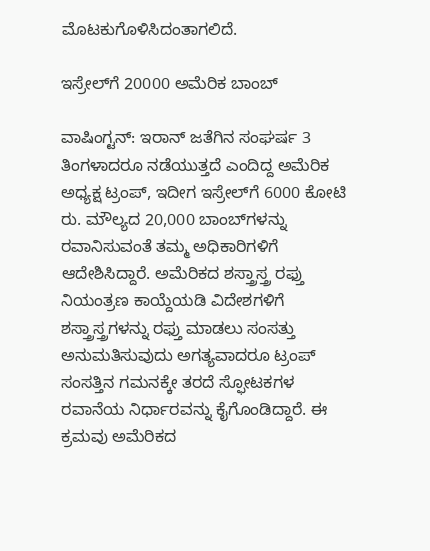ಮೊಟಕುಗೊಳಿಸಿದಂತಾಗಲಿದೆ.

ಇಸ್ರೇಲ್‌ಗೆ 20000 ಅಮೆರಿಕ ಬಾಂಬ್

ವಾಷಿಂಗ್ಟನ್: ಇರಾನ್ ಜತೆಗಿನ ಸಂಘರ್ಷ 3 ತಿಂಗಳಾದರೂ ನಡೆಯುತ್ತದೆ ಎಂದಿದ್ದ ಅಮೆರಿಕ ಅಧ್ಯಕ್ಷ ಟ್ರಂಪ್, ಇದೀಗ ಇಸ್ರೇಲ್‌ಗೆ 6000 ಕೋಟಿ ರು. ಮೌಲ್ಯದ 20,000 ಬಾಂಬ್‌ಗಳನ್ನು ರವಾನಿಸುವಂತೆ ತಮ್ಮ ಅಧಿಕಾರಿಗಳಿಗೆ ಆದೇಶಿಸಿದ್ದಾರೆ. ಅಮೆರಿಕದ ಶಸ್ತ್ರಾಸ್ತ್ರ ರಫ್ತು ನಿಯಂತ್ರಣ ಕಾಯ್ದೆಯಡಿ ವಿದೇಶಗಳಿಗೆ ಶಸ್ತ್ರಾಸ್ತ್ರಗಳನ್ನು ರಫ್ತು ಮಾಡಲು ಸಂಸತ್ತು ಅನುಮತಿಸುವುದು ಅಗತ್ಯವಾದರೂ ಟ್ರಂಪ್ ಸಂಸತ್ತಿನ ಗಮನಕ್ಕೇ ತರದೆ ಸ್ಫೋಟಕಗಳ ರವಾನೆಯ ನಿರ್ಧಾರವನ್ನು ಕೈಗೊಂಡಿದ್ದಾರೆ. ಈ ಕ್ರಮವು ಅಮೆರಿಕದ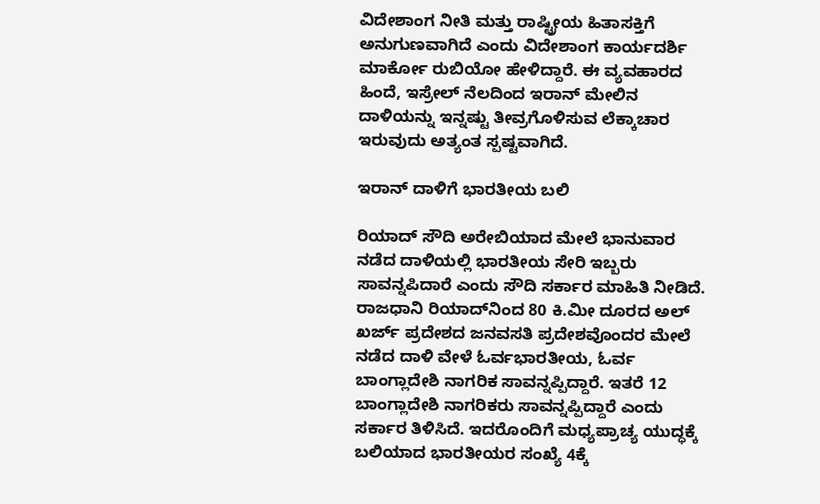ವಿದೇಶಾಂಗ ನೀತಿ ಮತ್ತು ರಾಷ್ಟ್ರೀಯ ಹಿತಾಸಕ್ತಿಗೆ ಅನುಗುಣವಾಗಿದೆ ಎಂದು ವಿದೇಶಾಂಗ ಕಾರ್ಯದರ್ಶಿ ಮಾರ್ಕೋ ರುಬಿಯೋ ಹೇಳಿದ್ದಾರೆ. ಈ ವ್ಯವಹಾರದ ಹಿಂದೆ, ಇಸ್ರೇಲ್ ನೆಲದಿಂದ ಇರಾನ್ ಮೇಲಿನ ದಾಳಿಯನ್ನು ಇನ್ನಷ್ಟು ತೀವ್ರಗೊಳಿಸುವ ಲೆಕ್ಕಾಚಾರ ಇರುವುದು ಅತ್ಯಂತ ಸ್ಪಷ್ಟವಾಗಿದೆ.

ಇರಾನ್ ದಾಳಿಗೆ ಭಾರತೀಯ ಬಲಿ

ರಿಯಾದ್ ಸೌದಿ ಅರೇಬಿಯಾದ ಮೇಲೆ ಭಾನುವಾರ ನಡೆದ ದಾಳಿಯಲ್ಲಿ ಭಾರತೀಯ ಸೇರಿ ಇಬ್ಬರು ಸಾವನ್ನಪಿದಾರೆ ಎಂದು ಸೌದಿ ಸರ್ಕಾರ ಮಾಹಿತಿ ನೀಡಿದೆ. ರಾಜಧಾನಿ ರಿಯಾದ್‌ನಿಂದ 80 ಕಿ.ಮೀ ದೂರದ ಅಲ್ ಖರ್ಜ್ ಪ್ರದೇಶದ ಜನವಸತಿ ಪ್ರದೇಶವೊಂದರ ಮೇಲೆ ನಡೆದ ದಾಳಿ ವೇಳೆ ಓರ್ವಭಾರತೀಯ, ಓರ್ವ ಬಾಂಗ್ಲಾದೇಶಿ ನಾಗರಿಕ ಸಾವನ್ನಪ್ಪಿದ್ದಾರೆ. ಇತರೆ 12 ಬಾಂಗ್ಲಾದೇಶಿ ನಾಗರಿಕರು ಸಾವನ್ನಪ್ಪಿದ್ದಾರೆ ಎಂದು ಸರ್ಕಾರ ತಿಳಿಸಿದೆ. ಇದರೊಂದಿಗೆ ಮಧ್ಯಪ್ರಾಚ್ಯ ಯುದ್ಧಕ್ಕೆ ಬಲಿಯಾದ ಭಾರತೀಯರ ಸಂಖ್ಯೆ 4ಕ್ಕೆ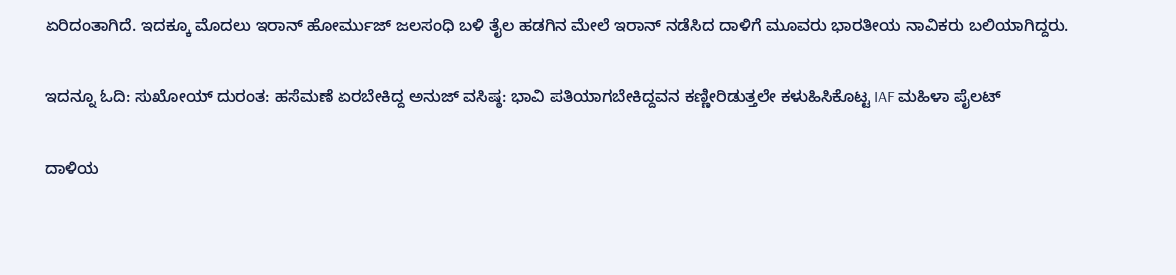ಏರಿದಂತಾಗಿದೆ. ಇದಕ್ಕೂ ಮೊದಲು ಇರಾನ್‌ ಹೋರ್ಮುಜ್ ಜಲಸಂಧಿ ಬಳಿ ತೈಲ ಹಡಗಿನ ಮೇಲೆ ಇರಾನ್ ನಡೆಸಿದ ದಾಳಿಗೆ ಮೂವರು ಭಾರತೀಯ ನಾವಿಕರು ಬಲಿಯಾಗಿದ್ದರು.

ಇದನ್ನೂ ಓದಿ: ಸುಖೋಯ್ ದುರಂತ: ಹಸೆಮಣೆ ಏರಬೇಕಿದ್ದ ಅನುಜ್ ವಸಿಷ್ಠ: ಭಾವಿ ಪತಿಯಾಗಬೇಕಿದ್ದವನ ಕಣ್ಣೀರಿಡುತ್ತಲೇ ಕಳುಹಿಸಿಕೊಟ್ಟ IAF ಮಹಿಳಾ ಪೈಲಟ್

ದಾಳಿಯ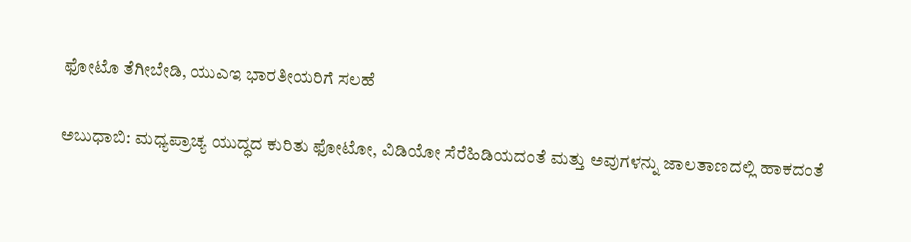ಫೋಟೊ ತೆಗೀಬೇಡಿ, ಯುಎಇ ಭಾರತೀಯರಿಗೆ ಸಲಹೆ

ಅಬುಧಾಬಿ: ಮಧ್ಯಪ್ರಾಚ್ಯ ಯುದ್ಧದ ಕುರಿತು ಫೋಟೋ, ವಿಡಿಯೋ ಸೆರೆಹಿಡಿಯದಂತೆ ಮತ್ತು ಅವುಗಳನ್ನು ಜಾಲತಾಣದಲ್ಲಿ ಹಾಕದಂತೆ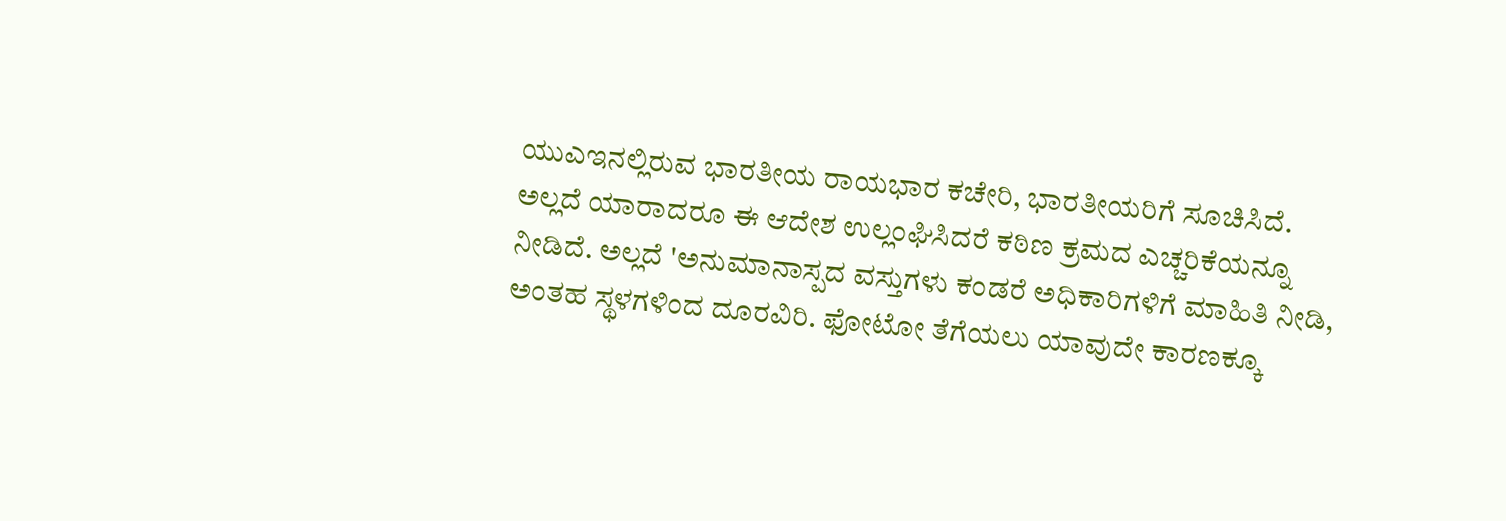ಯುಎಇನಲ್ಲಿರುವ ಭಾರತೀಯ ರಾಯಭಾರ ಕಚೇರಿ, ಭಾರತೀಯರಿಗೆ ಸೂಚಿಸಿದೆ. ಅಲ್ಲದೆ ಯಾರಾದರೂ ಈ ಆದೇಶ ಉಲ್ಲಂಘಿಸಿದರೆ ಕಠಿಣ ಕ್ರಮದ ಎಚ್ಚರಿಕೆಯನ್ನೂ ನೀಡಿದೆ. ಅಲ್ಲದೆ 'ಅನುಮಾನಾಸ್ಪದ ವಸ್ತುಗಳು ಕಂಡರೆ ಅಧಿಕಾರಿಗಳಿಗೆ ಮಾಹಿತಿ ನೀಡಿ, ಅಂತಹ ಸ್ಥಳಗಳಿಂದ ದೂರವಿರಿ. ಫೋಟೋ ತೆಗೆಯಲು ಯಾವುದೇ ಕಾರಣಕ್ಕೂ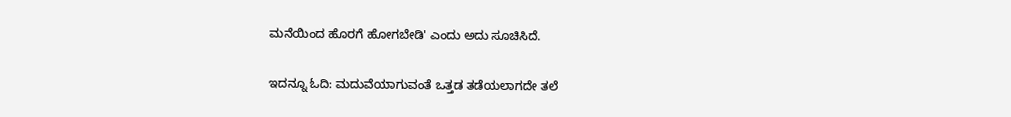ಮನೆಯಿಂದ ಹೊರಗೆ ಹೋಗಬೇಡಿ' ಎಂದು ಅದು ಸೂಚಿಸಿದೆ.

ಇದನ್ನೂ ಓದಿ: ಮದುವೆಯಾಗುವಂತೆ ಒತ್ತಡ ತಡೆಯಲಾಗದೇ ತಲೆ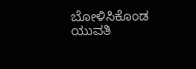ಬೋಳಿಸಿಕೊಂಡ ಯುವತಿ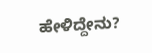ಹೇಳಿದ್ದೇನು?